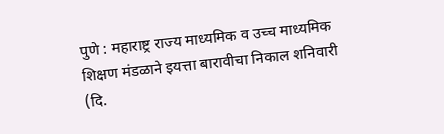पुणे : महाराष्ट्र राज्य माध्यमिक व उच्च माध्यमिक शिक्षण मंडळाने इयत्ता बारावीचा निकाल शनिवारी (दि.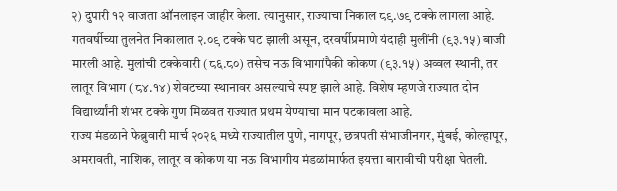२) दुपारी १२ वाजता ऑनलाइन जाहीर केला. त्यानुसार, राज्याचा निकाल ८९.७९ टक्के लागला आहे. गतवर्षीच्या तुलनेत निकालात २.०९ टक्के घट झाली असून, दरवर्षीप्रमाणे यंदाही मुलींनी (९३.१५) बाजी मारली आहे. मुलांची टक्केवारी (८६.८०) तसेच नऊ विभागांपैकी कोकण (९३.१५) अव्वल स्थानी, तर लातूर विभाग (८४.१४) शेवटच्या स्थानावर असल्याचे स्पष्ट झाले आहे. विशेष म्हणजे राज्यात दोन विद्यार्थ्यांनी शंभर टक्के गुण मिळवत राज्यात प्रथम येण्याचा मान पटकावला आहे.
राज्य मंडळाने फेब्रुवारी मार्च २०२६ मध्ये राज्यातील पुणे, नागपूर, छत्रपती संभाजीनगर, मुंबई, कोल्हापूर, अमरावती, नाशिक, लातूर व कोकण या नऊ विभागीय मंडळांमार्फत इयत्ता बारावीची परीक्षा घेतली.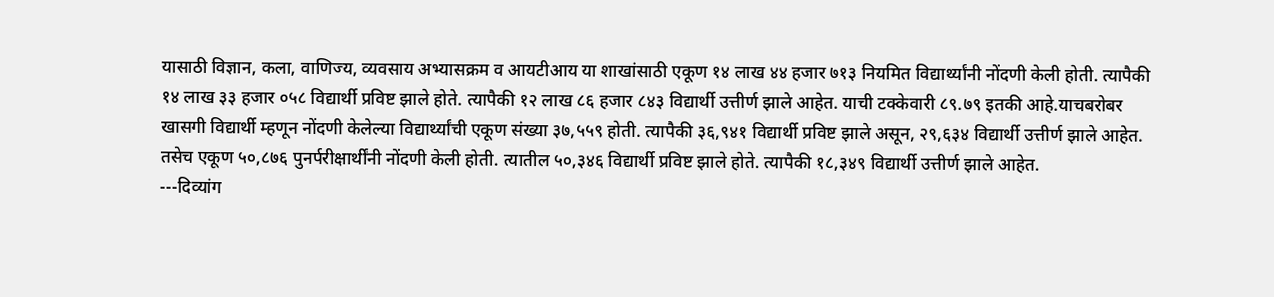यासाठी विज्ञान, कला, वाणिज्य, व्यवसाय अभ्यासक्रम व आयटीआय या शाखांसाठी एकूण १४ लाख ४४ हजार ७१३ नियमित विद्यार्थ्यांनी नोंदणी केली होती. त्यापैकी १४ लाख ३३ हजार ०५८ विद्यार्थी प्रविष्ट झाले होते. त्यापैकी १२ लाख ८६ हजार ८४३ विद्यार्थी उत्तीर्ण झाले आहेत. याची टक्केवारी ८९.७९ इतकी आहे.याचबरोबर खासगी विद्यार्थी म्हणून नोंदणी केलेल्या विद्यार्थ्यांची एकूण संख्या ३७,५५९ होती. त्यापैकी ३६,९४१ विद्यार्थी प्रविष्ट झाले असून, २९,६३४ विद्यार्थी उत्तीर्ण झाले आहेत. तसेच एकूण ५०,८७६ पुनर्परीक्षार्थींनी नोंदणी केली होती. त्यातील ५०,३४६ विद्यार्थी प्रविष्ट झाले होते. त्यापैकी १८,३४९ विद्यार्थी उत्तीर्ण झाले आहेत.
---दिव्यांग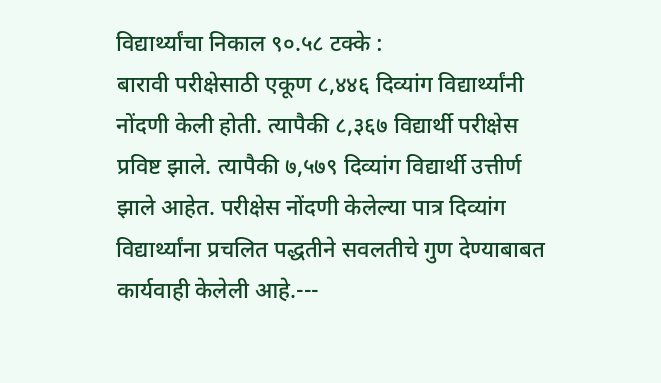विद्यार्थ्यांचा निकाल ९०.५८ टक्के :
बारावी परीक्षेसाठी एकूण ८,४४६ दिव्यांग विद्यार्थ्यांनी नोंदणी केली होती. त्यापैकी ८,३६७ विद्यार्थी परीक्षेस प्रविष्ट झाले. त्यापैकी ७,५७९ दिव्यांग विद्यार्थी उत्तीर्ण झाले आहेत. परीक्षेस नोंदणी केलेल्या पात्र दिव्यांग विद्यार्थ्यांना प्रचलित पद्धतीने सवलतीचे गुण देण्याबाबत कार्यवाही केलेली आहे.---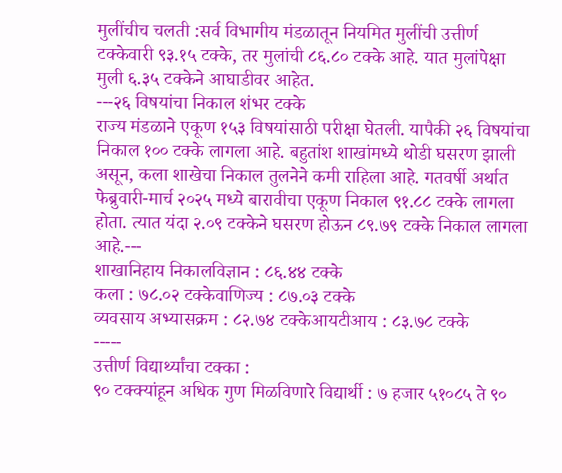मुलींचीच चलती :सर्व विभागीय मंडळातून नियमित मुलींची उत्तीर्ण टक्केवारी ९३.१५ टक्के, तर मुलांची ८६.८० टक्के आहे. यात मुलांपेक्षा मुली ६.३५ टक्केने आघाडीवर आहेत.
---२६ विषयांचा निकाल शंभर टक्के
राज्य मंडळाने एकूण १५३ विषयांसाठी परीक्षा घेतली. यापैकी २६ विषयांचा निकाल १०० टक्के लागला आहे. बहुतांश शाखांमध्ये थोडी घसरण झाली असून, कला शाखेचा निकाल तुलनेने कमी राहिला आहे. गतवर्षी अर्थात फेब्रुवारी-मार्च २०२५ मध्ये बारावीचा एकूण निकाल ९१.८८ टक्के लागला होता. त्यात यंदा २.०९ टक्केने घसरण होऊन ८९.७९ टक्के निकाल लागला आहे.---
शाखानिहाय निकालविज्ञान : ८६.४४ टक्के
कला : ७८.०२ टक्केवाणिज्य : ८७.०३ टक्के
व्यवसाय अभ्यासक्रम : ८२.७४ टक्केआयटीआय : ८३.७८ टक्के
-----
उत्तीर्ण विद्यार्थ्यांचा टक्का :
९० टक्क्यांहून अधिक गुण मिळविणारे विद्यार्थी : ७ हजार ५१०८५ ते ९०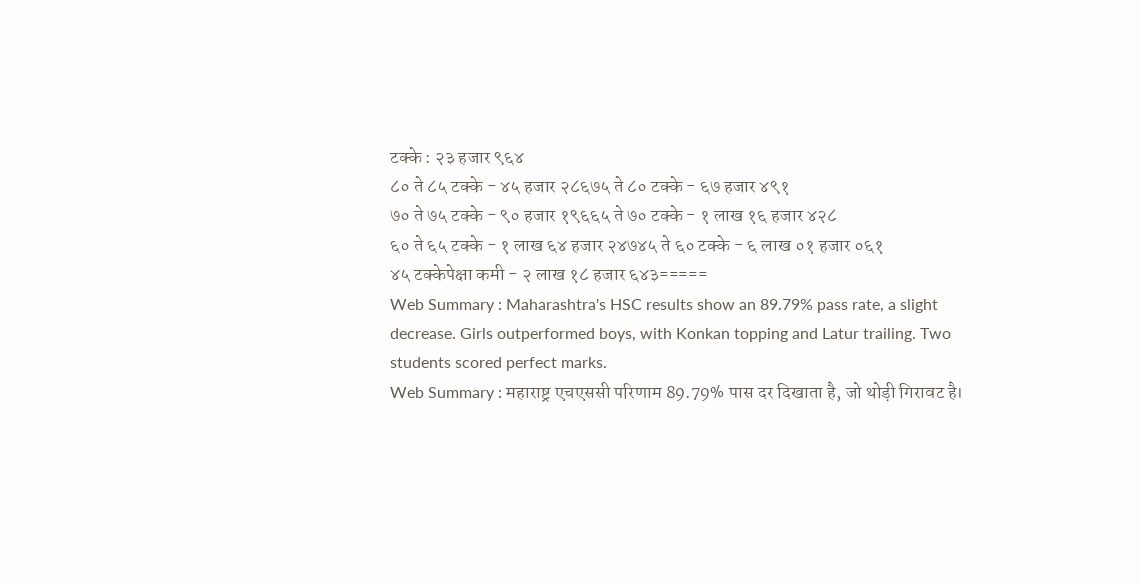टक्के : २३ हजार ९६४
८० ते ८५ टक्के - ४५ हजार २८६७५ ते ८० टक्के - ६७ हजार ४९१
७० ते ७५ टक्के - ९० हजार १९६६५ ते ७० टक्के - १ लाख १६ हजार ४२८
६० ते ६५ टक्के - १ लाख ६४ हजार २४७४५ ते ६० टक्के - ६ लाख ०१ हजार ०६१
४५ टक्केपेक्षा कमी - २ लाख १८ हजार ६४३=====
Web Summary : Maharashtra's HSC results show an 89.79% pass rate, a slight decrease. Girls outperformed boys, with Konkan topping and Latur trailing. Two students scored perfect marks.
Web Summary : महाराष्ट्र एचएससी परिणाम 89.79% पास दर दिखाता है, जो थोड़ी गिरावट है।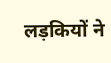लड़कियों ने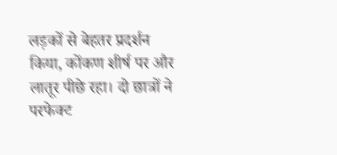लड़कों से बेहतर प्रदर्शन किया, कोंकण शीर्ष पर और लातूर पीछे रहा। दो छात्रों ने परफेक्ट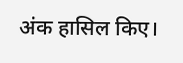अंक हासिल किए।